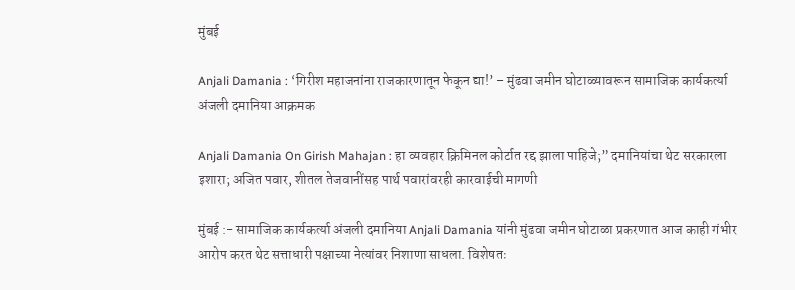मुंबई

Anjali Damania : ‘गिरीश महाजनांना राजकारणातून फेकून द्या!’ – मुंढवा जमीन घोटाळ्यावरून सामाजिक कार्यकर्त्या अंजली दमानिया आक्रमक

Anjali Damania On Girish Mahajan : हा व्यवहार क्रिमिनल कोर्टात रद्द झाला पाहिजे;” दमानियांचा थेट सरकारला इशारा; अजित पवार, शीतल तेजवानींसह पार्थ पवारांवरही कारवाईची मागणी

मुंबई :- सामाजिक कार्यकर्त्या अंजली दमानिया Anjali Damania यांनी मुंढवा जमीन घोटाळा प्रकरणात आज काही गंभीर आरोप करत थेट सत्ताधारी पक्षाच्या नेत्यांवर निशाणा साधला. विशेषतः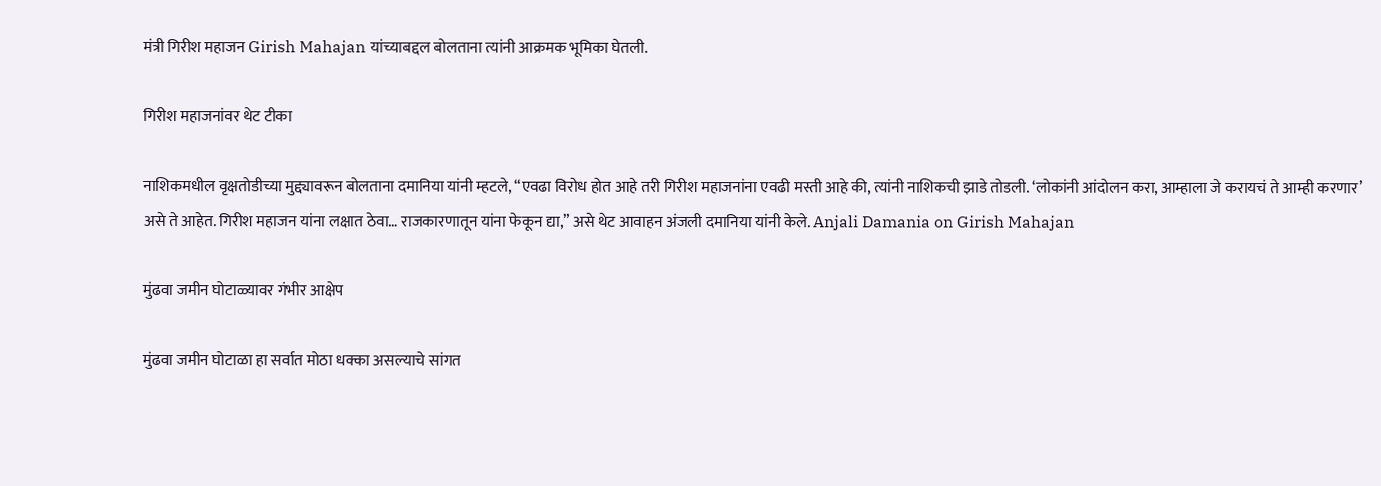मंत्री गिरीश महाजन Girish Mahajan यांच्याबद्दल बोलताना त्यांनी आक्रमक भूमिका घेतली.

गिरीश महाजनांवर थेट टीका

नाशिकमधील वृक्षतोडीच्या मुद्द्यावरून बोलताना दमानिया यांनी म्हटले, “एवढा विरोध होत आहे तरी गिरीश महाजनांना एवढी मस्ती आहे की, त्यांनी नाशिकची झाडे तोडली. ‘लोकांनी आंदोलन करा, आम्हाला जे करायचं ते आम्ही करणार’ असे ते आहेत. गिरीश महाजन यांना लक्षात ठेवा… राजकारणातून यांना फेकून द्या,” असे थेट आवाहन अंजली दमानिया यांनी केले. Anjali Damania on Girish Mahajan

मुंढवा जमीन घोटाळ्यावर गंभीर आक्षेप

मुंढवा जमीन घोटाळा हा सर्वात मोठा धक्का असल्याचे सांगत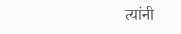त्यांनी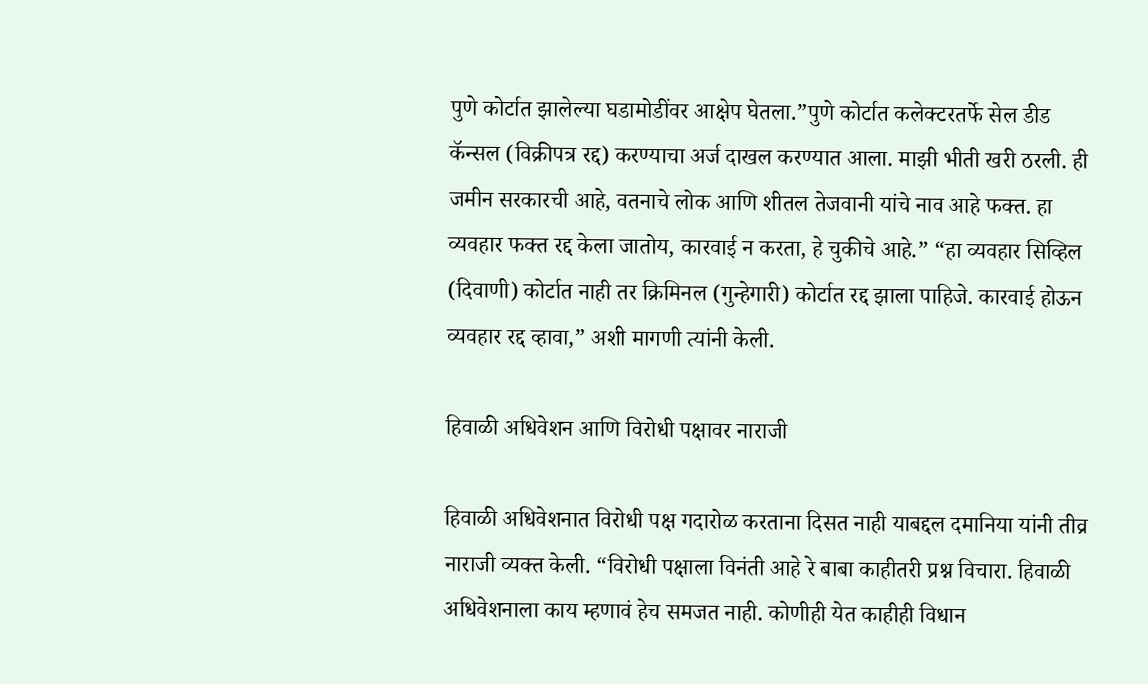पुणे कोर्टात झालेल्या घडामोडींवर आक्षेप घेतला.”पुणे कोर्टात कलेक्टरतर्फे सेल डीड कॅन्सल (विक्रीपत्र रद्द) करण्याचा अर्ज दाखल करण्यात आला. माझी भीती खरी ठरली. ही जमीन सरकारची आहे, वतनाचे लोक आणि शीतल तेजवानी यांचे नाव आहे फक्त. हा व्यवहार फक्त रद्द केला जातोय, कारवाई न करता, हे चुकीचे आहे.” “हा व्यवहार सिव्हिल (दिवाणी) कोर्टात नाही तर क्रिमिनल (गुन्हेगारी) कोर्टात रद्द झाला पाहिजे. कारवाई होऊन व्यवहार रद्द व्हावा,” अशी मागणी त्यांनी केली.

हिवाळी अधिवेशन आणि विरोधी पक्षावर नाराजी

हिवाळी अधिवेशनात विरोधी पक्ष गदारोळ करताना दिसत नाही याबद्दल दमानिया यांनी तीव्र नाराजी व्यक्त केली. “विरोधी पक्षाला विनंती आहे रे बाबा काहीतरी प्रश्न विचारा. हिवाळी अधिवेशनाला काय म्हणावं हेच समजत नाही. कोणीही येत काहीही विधान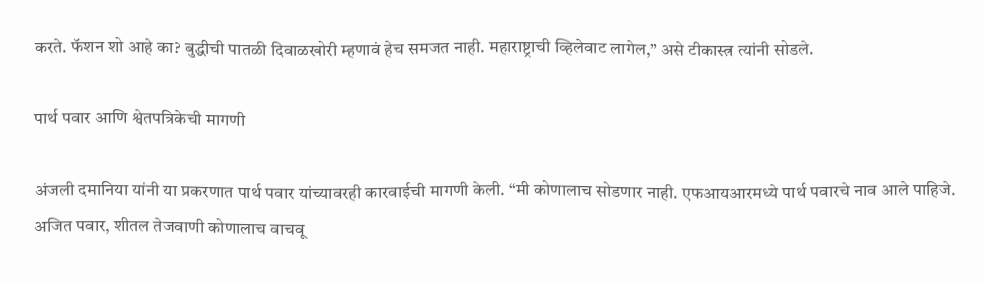करते. फॅशन शो आहे का? बुद्धीची पातळी दिवाळखोरी म्हणावं हेच समजत नाही. महाराष्ट्राची व्हिलेवाट लागेल,” असे टीकास्त्र त्यांनी सोडले.

पार्थ पवार आणि श्वेतपत्रिकेची मागणी

अंजली दमानिया यांनी या प्रकरणात पार्थ पवार यांच्यावरही कारवाईची मागणी केली. “मी कोणालाच सोडणार नाही. एफआयआरमध्ये पार्थ पवारचे नाव आले पाहिजे. अजित पवार, शीतल तेजवाणी कोणालाच वाचवू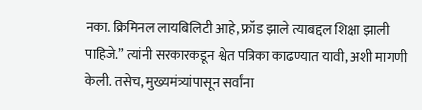नका. क्रिमिनल लायबिलिटी आहे, फ्रॉड झाले त्याबद्दल शिक्षा झाली पाहिजे.” त्यांनी सरकारकडून श्वेत पत्रिका काढण्यात यावी, अशी मागणी केली. तसेच, मुख्यमंत्र्यांपासून सर्वांना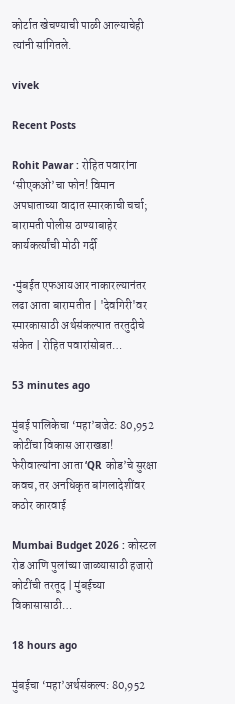कोर्टात खेचण्याची पाळी आल्याचेही त्यांनी सांगितले.

vivek

Recent Posts

Rohit Pawar : रोहित पवारांना ‘सीएकओ’चा फोन! विमान अपघाताच्या वादात स्मारकाची चर्चा; बारामती पोलीस ठाण्याबाहेर कार्यकर्त्यांची मोठी गर्दी

•मुंबईत एफआयआर नाकारल्यानंतर लढा आता बारामतीत | 'देवगिरी'वर स्मारकासाठी अर्थसंकल्पात तरतुदीचे संकेत | रोहित पवारांसोबत…

53 minutes ago

मुंबई पालिकेचा ‘महा’बजेट: 80,952 कोटींचा विकास आराखडा! फेरीवाल्यांना आता ‘QR कोड’चे सुरक्षा कवच, तर अनधिकृत बांगलादेशींवर कठोर कारवाई

Mumbai Budget 2026 : कोस्टल रोड आणि पुलांच्या जाळ्यासाठी हजारो कोटींची तरतूद | मुंबईच्या विकासासाठी…

18 hours ago

मुंबईचा ‘महा’अर्थसंकल्प: 80,952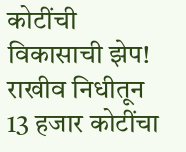कोटींची विकासाची झेप! राखीव निधीतून 13 हजार कोटींचा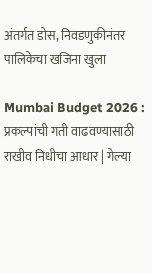अंतर्गत डोस, निवडणुकीनंतर पालिकेचा खजिना खुला

Mumbai Budget 2026 : प्रकल्पांची गती वाढवण्यासाठी राखीव निधीचा आधार | गेल्या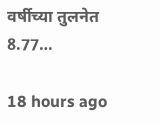वर्षीच्या तुलनेत 8.77…

18 hours ago